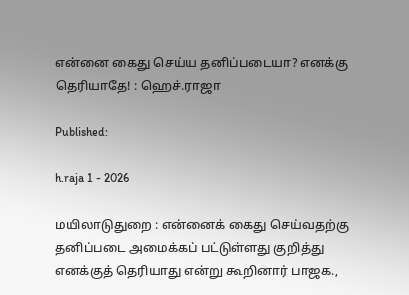என்னை கைது செய்ய தனிப்படையா? எனக்கு தெரியாதே! : ஹெச்.ராஜா

Published:

h.raja 1 - 2026

மயிலாடுதுறை : என்னைக் கைது செய்வதற்கு தனிப்படை அமைக்கப் பட்டுள்ளது குறித்து எனக்குத் தெரியாது என்று கூறினார் பாஜக.,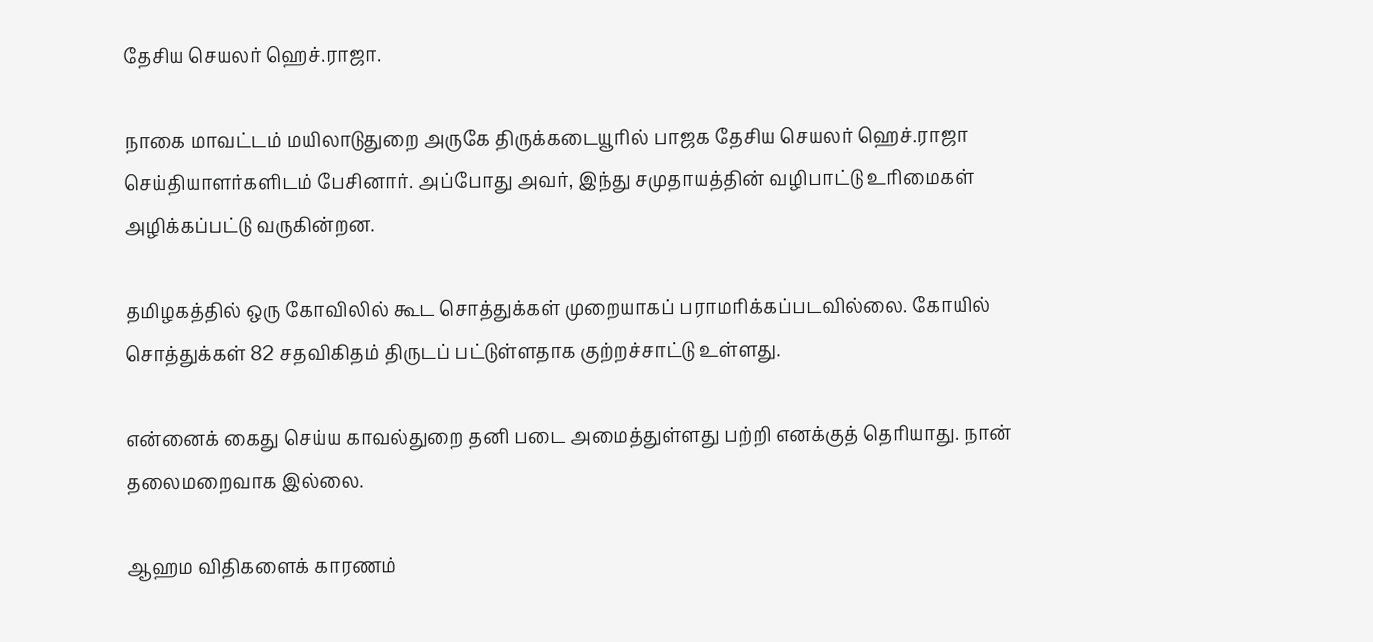தேசிய செயலர் ஹெச்.ராஜா.

நாகை மாவட்டம் மயிலாடுதுறை அருகே திருக்கடையூரில் பாஜக தேசிய செயலர் ஹெச்.ராஜா செய்தியாளர்களிடம் பேசினார். அப்போது அவர், இந்து சமுதாயத்தின் வழிபாட்டு உரிமைகள் அழிக்கப்பட்டு வருகின்றன.

தமிழகத்தில் ஒரு கோவிலில் கூட சொத்துக்கள் முறையாகப் பராமரிக்கப்படவில்லை. கோயில் சொத்துக்கள் 82 சதவிகிதம் திருடப் பட்டுள்ளதாக குற்றச்சாட்டு உள்ளது.

என்னைக் கைது செய்ய காவல்துறை தனி படை அமைத்துள்ளது பற்றி எனக்குத் தெரியாது. நான் தலைமறைவாக இல்லை.

ஆஹம விதிகளைக் காரணம்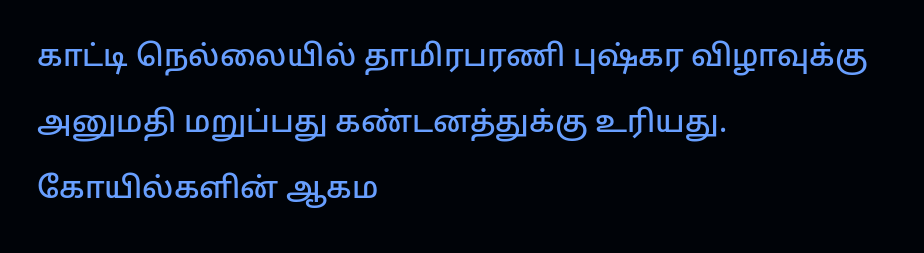காட்டி நெல்லையில் தாமிரபரணி புஷ்கர விழாவுக்கு அனுமதி மறுப்பது கண்டனத்துக்கு உரியது. கோயில்களின் ஆகம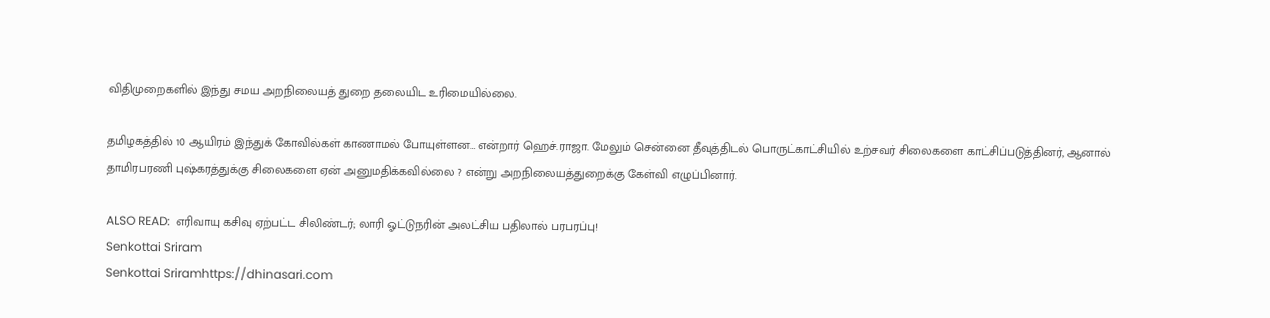விதிமுறைகளில் இந்து சமய அறநிலையத் துறை தலையிட உரிமையில்லை.

தமிழகத்தில் 10 ஆயிரம் இந்துக் கோவில்கள் காணாமல் போயுள்ளன… என்றார் ஹெச்.ராஜா. மேலும் சென்னை தீவுத்திடல் பொருட்காட்சியில் உற்சவர் சிலைகளை காட்சிப்படுத்தினர், ஆனால் தாமிரபரணி புஷ்கரத்துக்கு சிலைகளை ஏன் அனுமதிக்கவில்லை ? என்று அறநிலையத்துறைக்கு கேள்வி எழுப்பினார்.

ALSO READ:  எரிவாயு கசிவு ஏற்பட்ட சிலிண்டர்; லாரி ஓட்டுநரின் அலட்சிய பதிலால் பரபரப்பு!
Senkottai Sriram
Senkottai Sriramhttps://dhinasari.com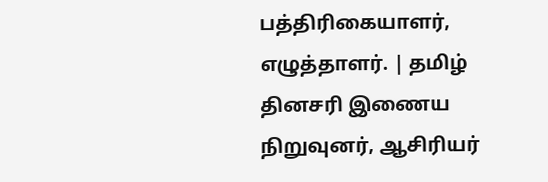பத்திரிகையாளர், எழுத்தாளர். | தமிழ் தினசரி இணைய நிறுவுனர், ஆசிரியர்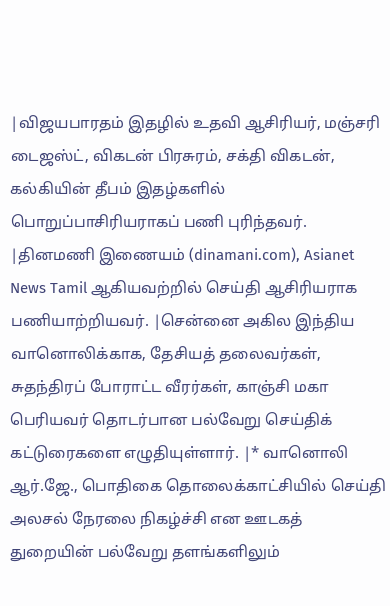|விஜயபாரதம் இதழில் உதவி ஆசிரியர், மஞ்சரி டைஜஸ்ட், விகடன் பிரசுரம், சக்தி விகடன், கல்கியின் தீபம் இதழ்களில் பொறுப்பாசிரியராகப் பணி புரிந்தவர். |தினமணி இணையம் (dinamani.com), Asianet News Tamil ஆகியவற்றில் செய்தி ஆசிரியராக பணியாற்றியவர். |சென்னை அகில இந்திய வானொலிக்காக, தேசியத் தலைவர்கள், சுதந்திரப் போராட்ட வீரர்கள், காஞ்சி மகா பெரியவர் தொடர்பான பல்வேறு செய்திக் கட்டுரைகளை எழுதியுள்ளார். |* வானொலி ஆர்.ஜே., பொதிகை தொலைக்காட்சியில் செய்தி அலசல் நேரலை நிகழ்ச்சி என ஊடகத் துறையின் பல்வேறு தளங்களிலும்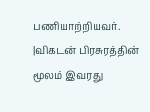பணியாற்றியவர். |விகடன் பிரசுரத்தின் மூலம் இவரது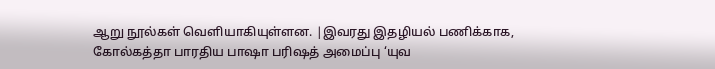ஆறு நூல்கள் வெளியாகியுள்ளன. |இவரது இதழியல் பணிக்காக, கோல்கத்தா பாரதிய பாஷா பரிஷத் அமைப்பு ‘யுவ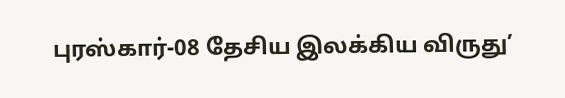புரஸ்கார்-08 தேசிய இலக்கிய விருது’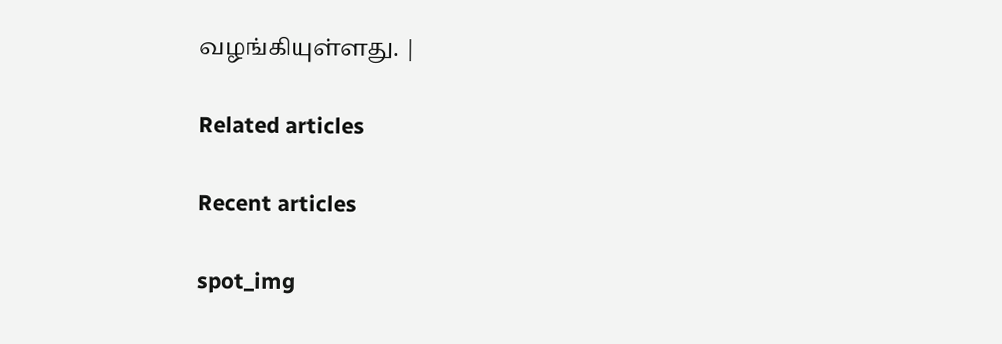வழங்கியுள்ளது. |

Related articles

Recent articles

spot_img